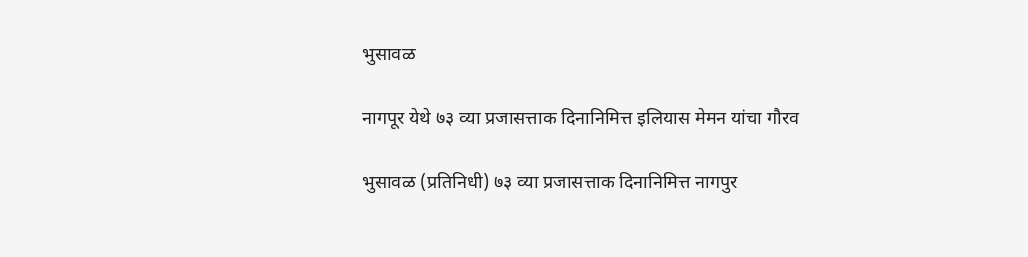भुसावळ

नागपूर येथे ७३ व्या प्रजासत्ताक दिनानिमित्त इलियास मेमन यांचा गौरव

भुसावळ (प्रतिनिधी) ७३ व्या प्रजासत्ताक दिनानिमित्त नागपुर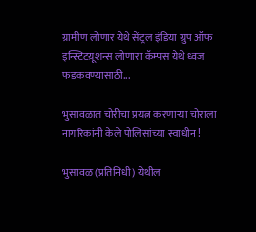ग्रामीण लोणार येथे सेंट्रल इंडिया ग्रुप ऑफ इन्स्टिटय़ूशन्स लोणारा कॅम्पस येथे ध्वज फडकवण्यासाठी...

भुसावळात चोरीचा प्रयत्न करणाऱ्या चोराला नागरिकांनी केले पोलिसांच्या स्वाधीन !

भुसावळ (प्रतिनिधी) येथील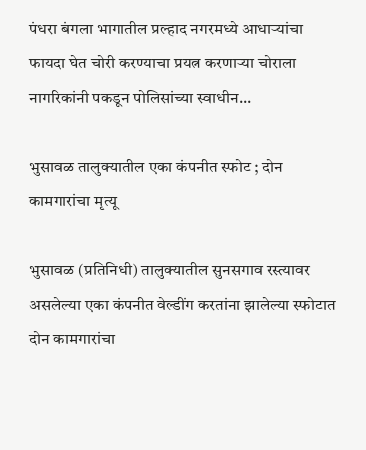पंधरा बंगला भागातील प्रल्हाद नगरमध्ये आधाऱ्यांचा फायदा घेत चोरी करण्याचा प्रयत्न करणाऱ्या चोराला नागरिकांनी पकडून पोलिसांच्या स्वाधीन...

भुसावळ तालुक्यातील एका कंपनीत स्फोट ; दोन कामगारांचा मृत्यू

भुसावळ (प्रतिनिधी) तालुक्यातील सुनसगाव रस्त्यावर असलेल्या एका कंपनीत वेल्डींग करतांना झालेल्या स्फोटात दोन कामगारांचा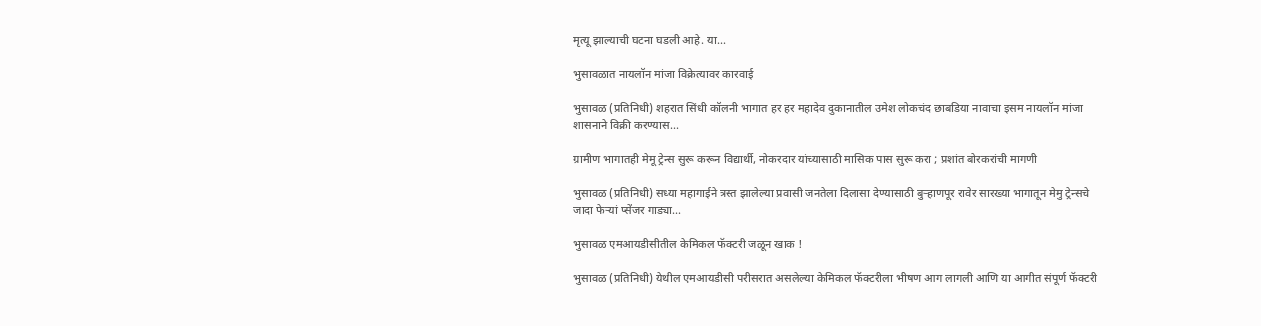मृत्यू झाल्याची घटना घडली आहे. या...

भुसावळात नायलॉन मांजा विक्रेत्यावर कारवाई

भुसावळ (प्रतिनिधी) शहरात सिंधी कॉलनी भागात हर हर महादेव दुकानातील उमेश लोकचंद छाबडिया नावाचा इसम नायलॉन मांजा शासनाने विक्री करण्यास...

ग्रामीण भागातही मेमू ट्रेन्स सुरू करून विद्यार्थी, नोकरदार यांच्यासाठी मासिक पास सुरू करा ; प्रशांत बोरकरांची मागणी

भुसावळ (प्रतिनिधी) सध्या महागाईने त्रस्त झालेल्या प्रवासी जनतेला दिलासा देण्यासाठी बुऱ्हाणपूर रावेर सारख्या भागातून मेमु ट्रेन्सचे जादा फेऱ्यां प्सेंजर गाड्या...

भुसावळ एमआयडीसीतील केमिकल फॅक्टरी जळून खाक !

भुसावळ (प्रतिनिधी) येथील एमआयडीसी परीसरात असलेल्या केमिकल फॅक्टरीला भीषण आग लागली आणि या आगीत संपूर्ण फॅक्टरी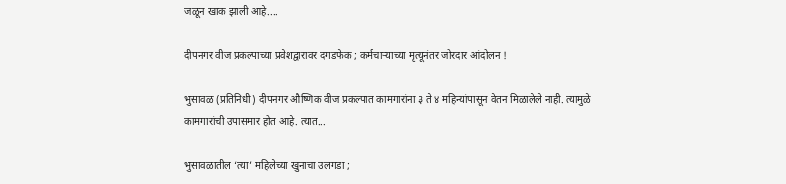जळून खाक झाली आहे....

दीपनगर वीज प्रकल्पाच्या प्रवेशद्वारावर दगडफेक ; कर्मचाऱ्याच्या मृत्यूनंतर जोरदार आंदोलन !

भुसावळ (प्रतिनिधी) दीपनगर औष्णिक वीज प्रकल्पात कामगारांना ३ ते ४ महिन्यांपासून वेतन मिळालेले नाही. त्यामुळे कामगारांची उपासमार होत आहे. त्यात...

भुसावळातील ‘त्या’ महिलेच्या खुनाचा उलगडा ;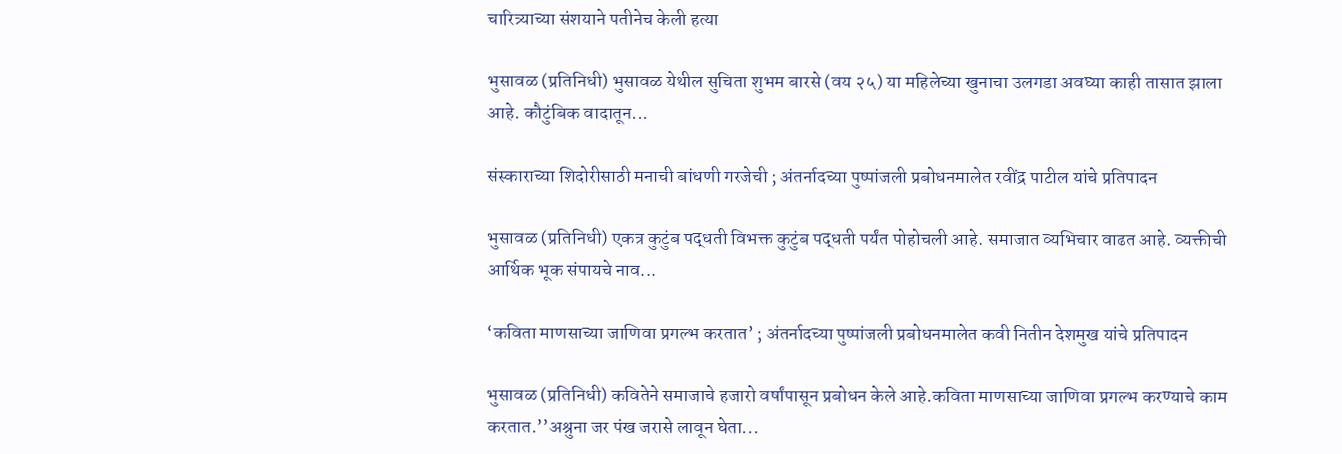चारित्र्याच्या संशयाने पतीनेच केली हत्या

भुसावळ (प्रतिनिधी) भुसावळ येथील सुचिता शुभम बारसे (वय २५) या महिलेच्या खुनाचा उलगडा अवघ्या काही तासात झाला आहे. कौटुंबिक वादातून...

संस्काराच्या शिदोरीसाठी मनाची बांधणी गरजेची ; अंतर्नादच्या पुष्पांजली प्रबोधनमालेत रवींद्र पाटील यांचे प्रतिपादन

भुसावळ (प्रतिनिधी) एकत्र कुटुंब पद्धती विभक्त कुटुंब पद्धती पर्यंत पोहोचली आहे. समाजात व्यभिचार वाढत आहे. व्यक्तीची आर्थिक भूक संपायचे नाव...

‘कविता माणसाच्या जाणिवा प्रगल्भ करतात’ ; अंतर्नादच्या पुष्पांजली प्रबोधनमालेत कवी नितीन देशमुख यांचे प्रतिपादन

भुसावळ (प्रतिनिधी) कवितेने समाजाचे हजारो वर्षांपासून प्रबोधन केले आहे.कविता माणसाच्या जाणिवा प्रगल्भ करण्याचे काम करतात.’’अश्रुना जर पंख जरासे लावून घेता...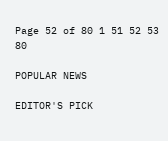Page 52 of 80 1 51 52 53 80

POPULAR NEWS

EDITOR'S PICK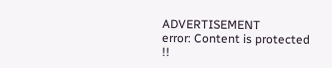ADVERTISEMENT
error: Content is protected !!